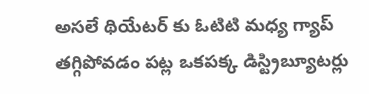అసలే థియేటర్ కు ఓటిటి మధ్య గ్యాప్ తగ్గిపోవడం పట్ల ఒకపక్క డిస్ట్రిబ్యూటర్లు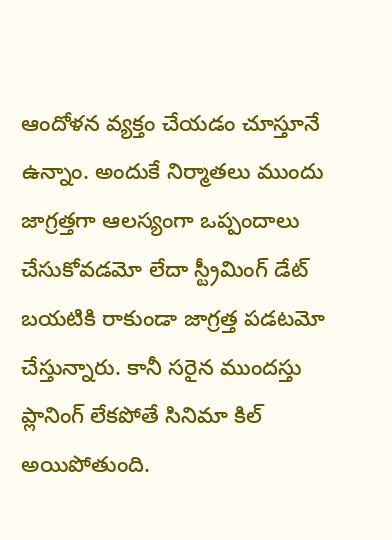ఆందోళన వ్యక్తం చేయడం చూస్తూనే ఉన్నాం. అందుకే నిర్మాతలు ముందు జాగ్రత్తగా ఆలస్యంగా ఒప్పందాలు చేసుకోవడమో లేదా స్ట్రీమింగ్ డేట్ బయటికి రాకుండా జాగ్రత్త పడటమో చేస్తున్నారు. కానీ సరైన ముందస్తు ప్లానింగ్ లేకపోతే సినిమా కిల్ అయిపోతుంది.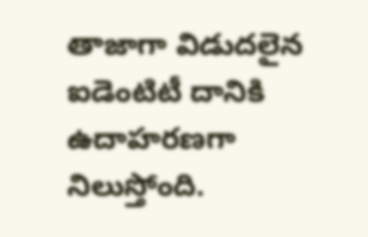తాజాగా విడుదలైన ఐడెంటిటీ దానికి ఉదాహరణగా నిలుస్తోంది.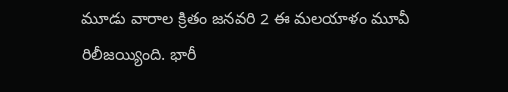మూడు వారాల క్రితం జనవరి 2 ఈ మలయాళం మూవీ రిలీజయ్యింది. భారీ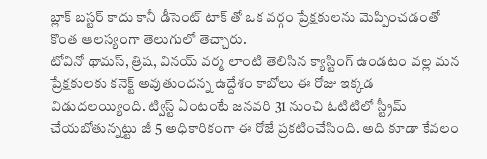బ్లాక్ బస్టర్ కాదు కానీ డీసెంట్ టాక్ తో ఒక వర్గం ప్రేక్షకులను మెప్పించడంతో కొంత ఆలస్యంగా తెలుగులో తెచ్చారు.
టోవినో థామస్, త్రిష, వినయ్ వర్మ లాంటి తెలిసిన క్యాస్టింగ్ ఉండటం వల్ల మన ప్రేక్షకులకు కనెక్ట్ అవుతుందన్న ఉద్దేశం కాబోలు ఈ రోజు ఇక్కడ విడుదలయ్యింది. ట్విస్ట్ ఏంటంటే జనవరి 31 నుంచి ఓటిటిలో స్ట్రీమ్ చేయబోతున్నట్టు జీ 5 అధికారికంగా ఈ రోజే ప్రకటించేసింది. అది కూడా కేవలం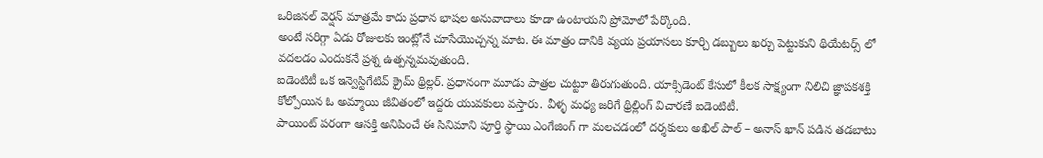ఒరిజినల్ వెర్షన్ మాత్రమే కాదు ప్రధాన భాషల అనువాదాలు కూడా ఉంటాయని ప్రోమోలో పేర్కొంది.
అంటే సరిగ్గా ఏడు రోజులకు ఇంట్లోనే చూసేయొచ్చన్న మాట. ఈ మాత్రం దానికి వ్యయ ప్రయాసలు కూర్చి డబ్బులు ఖర్చు పెట్టుకుని థియేటర్స్ లో వదలడం ఎందుకనే ప్రశ్న ఉత్పన్నమవుతుంది.
ఐడెంటిటీ ఒక ఇన్వెస్టిగేటివ్ క్రైమ్ థ్రిల్లర్. ప్రధానంగా మూడు పాత్రల చుట్టూ తిరుగుతుంది. యాక్సిడెంట్ కేసులో కీలక సాక్ష్యంగా నిలిచి జ్ఞాపకశక్తి కోల్పోయిన ఓ అమ్మాయి జీవితంలో ఇద్దరు యువకులు వస్తారు. వీళ్ళ మధ్య జరిగే థ్రిల్లింగ్ విచారణే ఐడెంటిటీ.
పాయింట్ పరంగా ఆసక్తి అనిపించే ఈ సినిమాని పూర్తి స్థాయి ఎంగేజింగ్ గా మలచడంలో దర్శకులు అఖిల్ పాల్ – అనాస్ ఖాన్ పడిన తడబాటు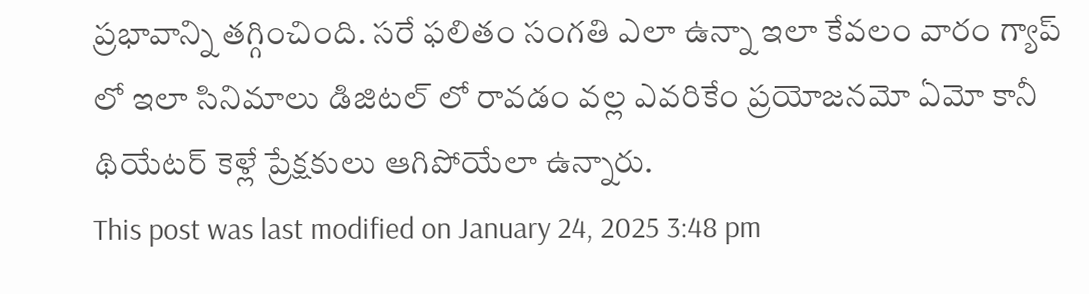ప్రభావాన్ని తగ్గించింది. సరే ఫలితం సంగతి ఎలా ఉన్నా ఇలా కేవలం వారం గ్యాప్ లో ఇలా సినిమాలు డిజిటల్ లో రావడం వల్ల ఎవరికేం ప్రయోజనమో ఏమో కానీ థియేటర్ కెళ్లే ప్రేక్షకులు ఆగిపోయేలా ఉన్నారు.
This post was last modified on January 24, 2025 3:48 pm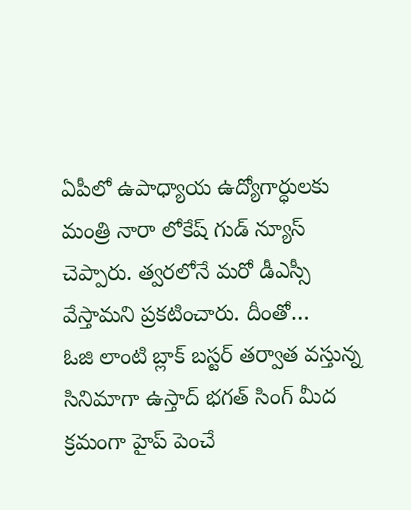ఏపీలో ఉపాధ్యాయ ఉద్యోగార్ధులకు మంత్రి నారా లోకేష్ గుడ్ న్యూస్ చెప్పారు. త్వరలోనే మరో డీఎస్సీ వేస్తామని ప్రకటించారు. దీంతో…
ఓజి లాంటి బ్లాక్ బస్టర్ తర్వాత వస్తున్న సినిమాగా ఉస్తాద్ భగత్ సింగ్ మీద క్రమంగా హైప్ పెంచే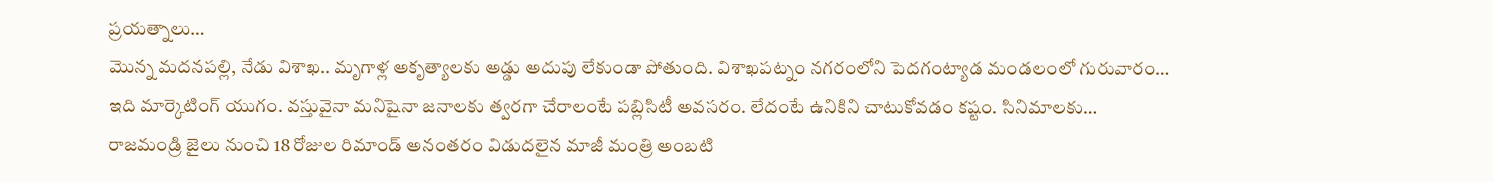ప్రయత్నాలు…
మొన్న మదనపల్లి, నేడు విశాఖ.. మృగాళ్ల అకృత్యాలకు అడ్డు అదుపు లేకుండా పోతుంది. విశాఖపట్నం నగరంలోని పెదగంట్యాడ మండలంలో గురువారం…
ఇది మార్కెటింగ్ యుగం. వస్తువైనా మనిషైనా జనాలకు త్వరగా చేరాలంటే పబ్లిసిటీ అవసరం. లేదంటే ఉనికిని చాటుకోవడం కష్టం. సినిమాలకు…
రాజమండ్రి జైలు నుంచి 18 రోజుల రిమాండ్ అనంతరం విడుదలైన మాజీ మంత్రి అంబటి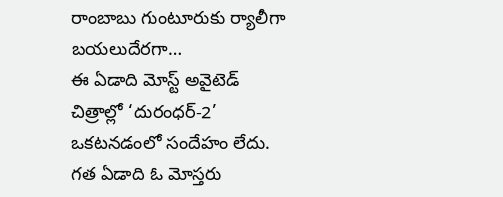రాంబాబు గుంటూరుకు ర్యాలీగా బయలుదేరగా…
ఈ ఏడాది మోస్ట్ అవైటెడ్ చిత్రాల్లో ‘దురంధర్-2’ ఒకటనడంలో సందేహం లేదు. గత ఏడాది ఓ మోస్తరు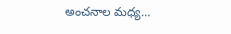అంచనాల మధ్య…